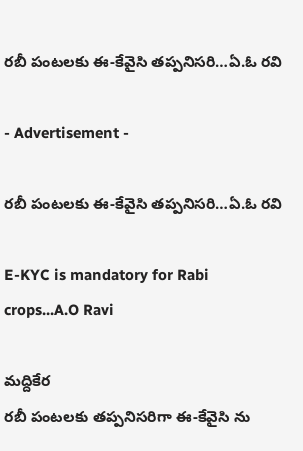రబీ పంటలకు ఈ-కేవైసి తప్పనిసరి…ఏ.ఓ రవి

- Advertisement -

రబీ పంటలకు ఈ-కేవైసి తప్పనిసరి…ఏ.ఓ రవి

E-KYC is mandatory for Rabi crops...A.O Ravi

మద్దికేర
రబీ పంటలకు తప్పనిసరిగా ఈ-కేవైసి ను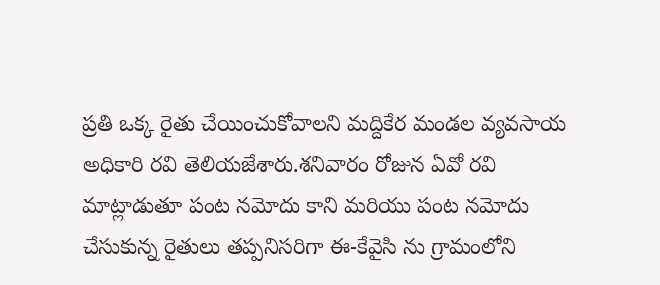ప్రతి ఒక్క రైతు చేయించుకోవాలని మద్దికేర మండల వ్యవసాయ అధికారి రవి తెలియజేశారు.శనివారం రోజున ఏవో రవి మాట్లాడుతూ పంట నమోదు కాని మరియు పంట నమోదు చేసుకున్న రైతులు తప్పనిసరిగా ఈ-కేవైసి ను గ్రామంలోని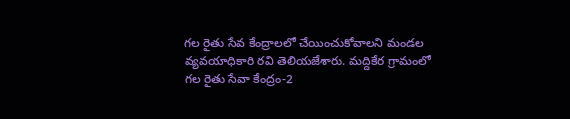గల రైతు సేవ కేంద్రాలలో చేయించుకోవాలని మండల వ్యవయాధికారి రవి తెలియజేశారు. మద్దికేర గ్రామంలో గల రైతు సేవా కేంద్రం-2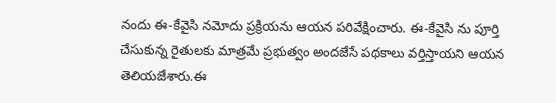నందు ఈ-కేవైసి నమోదు ప్రక్రియను ఆయన పరివేక్షించారు. ఈ-కేవైసి ను పూర్తి చేసుకున్న రైతులకు మాత్రమే ప్రభుత్వం అందజేసే పథకాలు వర్తిస్తాయని ఆయన తెలియజేశారు.ఈ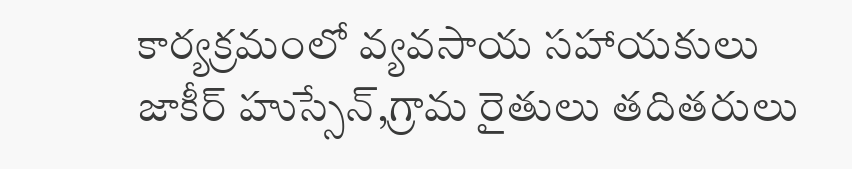కార్యక్రమంలో వ్యవసాయ సహాయకులు జాకీర్ హుస్సేన్,గ్రామ రైతులు తదితరులు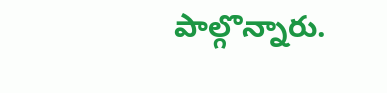పాల్గొన్నారు.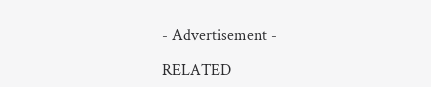- Advertisement -

RELATED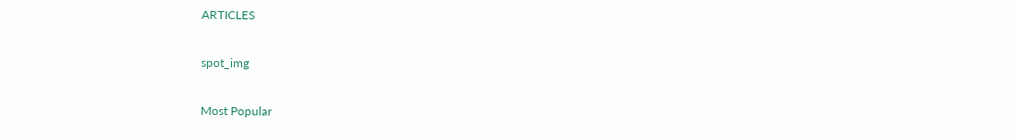ARTICLES

spot_img

Most Popular